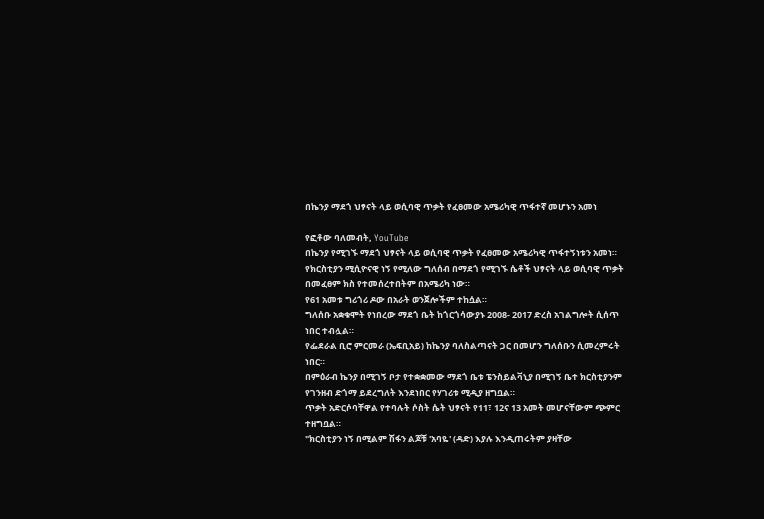በኬንያ ማደጎ ህፃናት ላይ ወሲባዊ ጥቃት የፈፀመው አሜሪካዊ ጥፋተኛ መሆኑን አመነ

የፎቶው ባለመብት, YouTube
በኬንያ የሚገኙ ማደጎ ህፃናት ላይ ወሲባዊ ጥቃት የፈፀመው አሜሪካዊ ጥፋተኝነቱን አመነ። የክርስቲያን ሚሲዮናዊ ነኝ የሚለው ግለሰብ በማደጎ የሚገኙ ሴቶች ህፃናት ላይ ወሲባዊ ጥቃት በመፈፀም ክስ የተመሰረተበትም በአሜሪካ ነው።
የ61 አመቱ ግሪጎሪ ዶው በአራት ወንጀሎችም ተከሷል።
ግለሰቡ አቋቁሞት የነበረው ማደጎ ቤት ከጎርጎሳውያኑ 2008- 2017 ድረስ አገልግሎት ሲሰጥ ነበር ተብሏል።
የፌደራል ቢሮ ምርመራ (ኤፍቢአይ) ከኬንያ ባለስልጣናት ጋር በመሆን ግለሰቡን ሲመረምሩት ነበር።
በምዕራብ ኬንያ በሚገኝ ቦታ የተቋቋመው ማደጎ ቤቱ ፔንስይልቫኒያ በሚገኝ ቤተ ክርስቲያንም የገንዘብ ድጎማ ይደረግለት እንደነበር የሃገሪቱ ሚዲያ ዘግቧል።
ጥቃት አድርሶባቸዋል የተባሉት ሶስት ሴት ህፃናት የ11፣ 12ና 13 አመት መሆናቸውም ጭምር ተዘግቧል።
"ክርስቲያን ነኝ በሚልም ሽፋን ልጆቹ 'አባዬ' (ዳድ) እያሉ እንዲጠሩትም ያዛቸው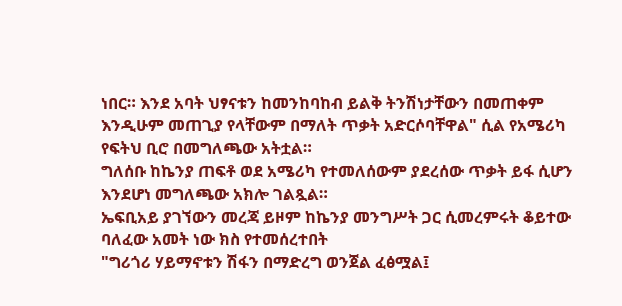ነበር። እንደ አባት ህፃናቱን ከመንከባከብ ይልቅ ትንሽነታቸውን በመጠቀም እንዲሁም መጠጊያ የላቸውም በማለት ጥቃት አድርሶባቸዋል" ሲል የአሜሪካ የፍትህ ቢሮ በመግለጫው አትቷል።
ግለሰቡ ከኬንያ ጠፍቶ ወደ አሜሪካ የተመለሰውም ያደረሰው ጥቃት ይፋ ሲሆን እንደሆነ መግለጫው አክሎ ገልጿል።
ኤፍቢአይ ያገኘውን መረጃ ይዞም ከኬንያ መንግሥት ጋር ሲመረምሩት ቆይተው ባለፈው አመት ነው ክስ የተመሰረተበት
"ግሪጎሪ ሃይማኖቱን ሽፋን በማድረግ ወንጀል ፈፅሟል፤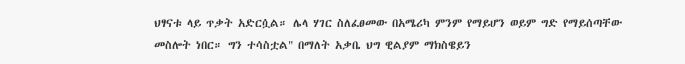ህፃናቱ ላይ ጥቃት አድርሷል። ሌላ ሃገር ስለፈፀመው በአሜሪካ ምንም የማይሆን ወይም ግድ የማይሰጣቸው መስሎት ነበር። ግን ተሳስቷል" በማለት አቃቤ ህግ ዊልያም ማክስዌይን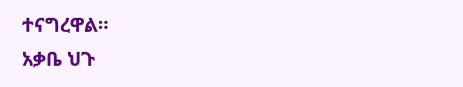ተናግረዋል።
አቃቤ ህጉ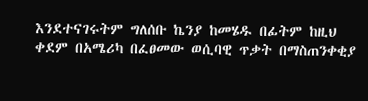እንደተናገሩትም ግለሰቡ ኬንያ ከመሄዱ በፊትም ከዚህ ቀደም በአሜሪካ በፈፀመው ወሲባዊ ጥቃት በማስጠንቀቂያ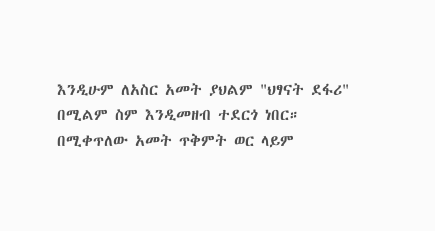እንዲሁም ለአስር አመት ያህልም "ህፃናት ደፋሪ" በሚልም ስም እንዲመዘብ ተደርጎ ነበር።
በሚቀጥለው አመት ጥቅምት ወር ላይም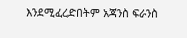እንደሚፈረድበትም አጃንስ ፍራንስ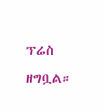ፕሬስ ዘግቧል።